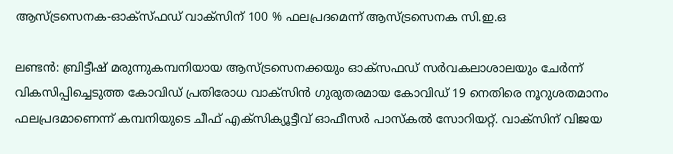ആസ്ട്രസെനക-ഓക്സ്ഫഡ് വാക്സിന് 100 % ഫലപ്രദമെന്ന് ആസ്ട്രസെനക സി.ഇ.ഒ

ലണ്ടൻ: ബ്രിട്ടീഷ് മരുന്നുകമ്പനിയായ ആസ്ട്രസെനക്കയും ഓക്സഫഡ് സർവകലാശാലയും ചേർന്ന് വികസിപ്പിച്ചെടുത്ത കോവിഡ് പ്രതിരോധ വാക്സിൻ ഗുരുതരമായ കോവിഡ് 19 നെതിരെ നൂറുശതമാനം ഫലപ്രദമാണെന്ന് കമ്പനിയുടെ ചീഫ് എക്സിക്യൂട്ടീവ് ഓഫീസർ പാസ്കൽ സോറിയറ്റ്. വാക്സിന് വിജയ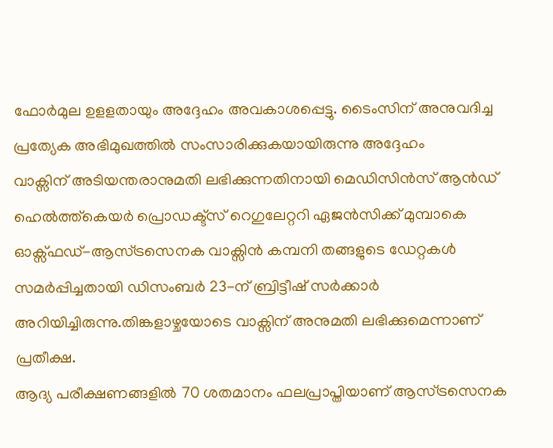ഫോർമുല ഉളളതായും അദ്ദേഹം അവകാശപ്പെട്ടു. ടൈംസിന് അനുവദിച്ച പ്രത്യേക അഭിമുഖത്തിൽ സംസാരിക്കുകയായിരുന്നു അദ്ദേഹം
വാക്സിന് അടിയന്തരാനുമതി ലഭിക്കുന്നതിനായി മെഡിസിൻസ് ആൻഡ് ഹെൽത്ത്കെയർ പ്രൊഡക്ട്സ് റെഗുലേറ്ററി ഏജൻസിക്ക് മുമ്പാകെ ഓക്സ്ഫഡ്-ആസ്ട്രസെനക വാക്സിൻ കമ്പനി തങ്ങളുടെ ഡേറ്റകൾ സമർപ്പിച്ചതായി ഡിസംബർ 23-ന് ബ്രിട്ടീഷ് സർക്കാർ അറിയിച്ചിരുന്നു.തിങ്കളാഴ്ചയോടെ വാക്സിന് അനുമതി ലഭിക്കുമെന്നാണ് പ്രതീക്ഷ.
ആദ്യ പരീക്ഷണങ്ങളിൽ 70 ശതമാനം ഫലപ്രാപ്തിയാണ് ആസ്ട്രസെനക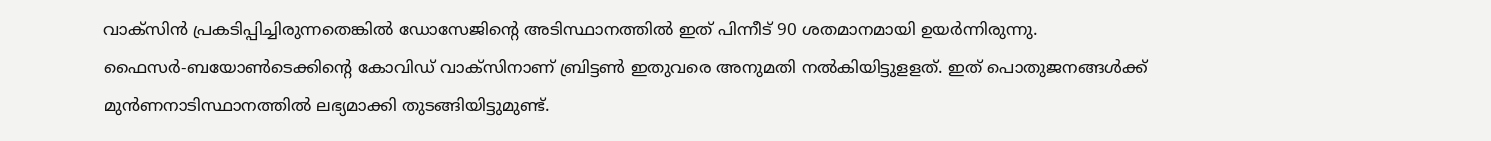വാക്സിൻ പ്രകടിപ്പിച്ചിരുന്നതെങ്കിൽ ഡോസേജിന്റെ അടിസ്ഥാനത്തിൽ ഇത് പിന്നീട് 90 ശതമാനമായി ഉയർന്നിരുന്നു.
ഫൈസർ-ബയോൺടെക്കിന്റെ കോവിഡ് വാക്സിനാണ് ബ്രിട്ടൺ ഇതുവരെ അനുമതി നൽകിയിട്ടുളളത്. ഇത് പൊതുജനങ്ങൾക്ക് മുൻണനാടിസ്ഥാനത്തിൽ ലഭ്യമാക്കി തുടങ്ങിയിട്ടുമുണ്ട്.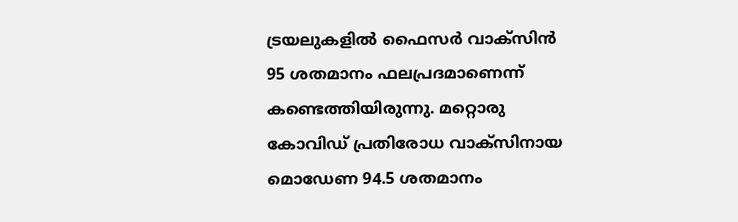ട്രയലുകളിൽ ഫൈസർ വാക്സിൻ 95 ശതമാനം ഫലപ്രദമാണെന്ന് കണ്ടെത്തിയിരുന്നു. മറ്റൊരു കോവിഡ് പ്രതിരോധ വാക്സിനായ മൊഡേണ 94.5 ശതമാനം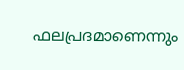ഫലപ്രദമാണെന്നും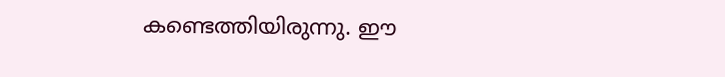കണ്ടെത്തിയിരുന്നു. ഈ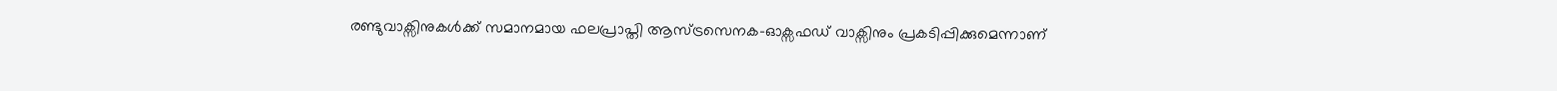രണ്ടുവാക്സിനുകൾക്ക് സമാനമായ ഫലപ്രാപ്തി ആസ്ട്രസെനക-ഓക്സഫഡ് വാക്സിനും പ്രകടിപ്പിക്കുമെന്നാണ്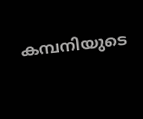കമ്പനിയുടെ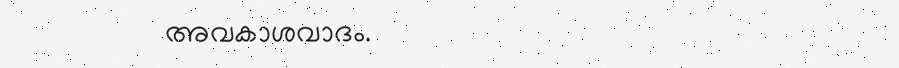അവകാശവാദം.